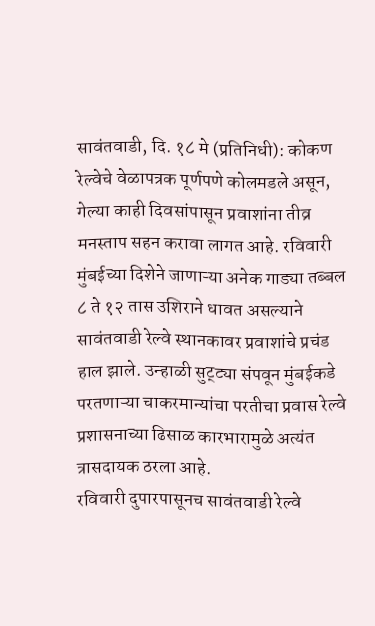सावंतवाडी, दि. १८ मे (प्रतिनिधी): कोकण रेल्वेचे वेळापत्रक पूर्णपणे कोलमडले असून, गेल्या काही दिवसांपासून प्रवाशांना तीव्र मनस्ताप सहन करावा लागत आहे. रविवारी मुंबईच्या दिशेने जाणाऱ्या अनेक गाड्या तब्बल ८ ते १२ तास उशिराने धावत असल्याने सावंतवाडी रेल्वे स्थानकावर प्रवाशांचे प्रचंड हाल झाले. उन्हाळी सुट्ट्या संपवून मुंबईकडे परतणाऱ्या चाकरमान्यांचा परतीचा प्रवास रेल्वे प्रशासनाच्या ढिसाळ कारभारामुळे अत्यंत त्रासदायक ठरला आहे.
रविवारी दुपारपासूनच सावंतवाडी रेल्वे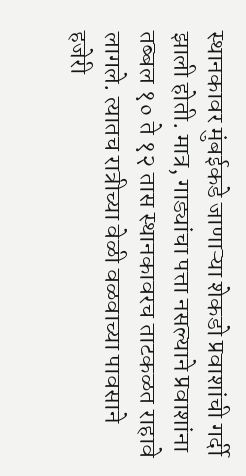स्थानकावर मुंबईकडे जाणाऱ्या शेकडो प्रवाशांची गर्दी झाली होती. मात्र, गाड्यांचा पत्ता नसल्याने प्रवाशांना तब्बल १० ते १२ तास स्थानकावरच ताटकळत राहावे लागले. त्यातच रात्रीच्या वेळी वळवाच्या पावसाने हजेरी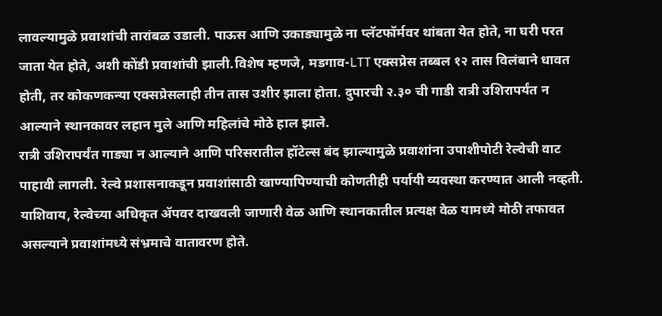लावल्यामुळे प्रवाशांची तारांबळ उडाली. पाऊस आणि उकाड्यामुळे ना प्लॅटफॉर्मवर थांबता येत होते, ना घरी परत जाता येत होते, अशी कोंडी प्रवाशांची झाली.विशेष म्हणजे, मडगाव-LTT एक्सप्रेस तब्बल १२ तास विलंबाने धावत होती, तर कोकणकन्या एक्सप्रेसलाही तीन तास उशीर झाला होता. दुपारची २.३० ची गाडी रात्री उशिरापर्यंत न आल्याने स्थानकावर लहान मुले आणि महिलांचे मोठे हाल झाले.
रात्री उशिरापर्यंत गाड्या न आल्याने आणि परिसरातील हॉटेल्स बंद झाल्यामुळे प्रवाशांना उपाशीपोटी रेल्वेची वाट पाहावी लागली. रेल्वे प्रशासनाकडून प्रवाशांसाठी खाण्यापिण्याची कोणतीही पर्यायी व्यवस्था करण्यात आली नव्हती. याशिवाय, रेल्वेच्या अधिकृत ॲपवर दाखवली जाणारी वेळ आणि स्थानकातील प्रत्यक्ष वेळ यामध्ये मोठी तफावत असल्याने प्रवाशांमध्ये संभ्रमाचे वातावरण होते.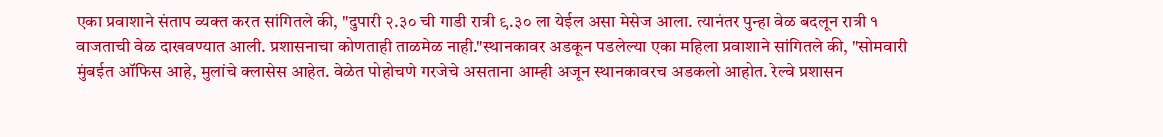एका प्रवाशाने संताप व्यक्त करत सांगितले की, "दुपारी २.३० ची गाडी रात्री ९.३० ला येईल असा मेसेज आला. त्यानंतर पुन्हा वेळ बदलून रात्री १ वाजताची वेळ दाखवण्यात आली. प्रशासनाचा कोणताही ताळमेळ नाही."स्थानकावर अडकून पडलेल्या एका महिला प्रवाशाने सांगितले की, "सोमवारी मुंबईत ऑफिस आहे, मुलांचे क्लासेस आहेत. वेळेत पोहोचणे गरजेचे असताना आम्ही अजून स्थानकावरच अडकलो आहोत. रेल्वे प्रशासन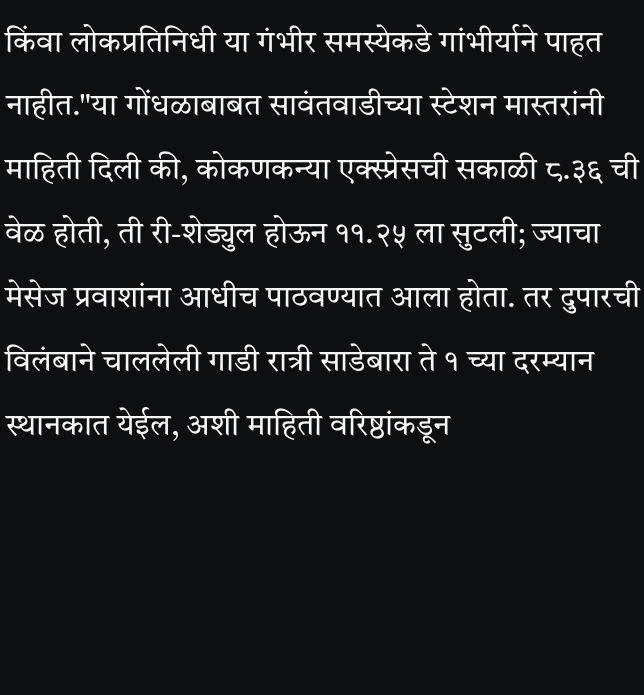किंवा लोकप्रतिनिधी या गंभीर समस्येकडे गांभीर्याने पाहत नाहीत."या गोंधळाबाबत सावंतवाडीच्या स्टेशन मास्तरांनी माहिती दिली की, कोकणकन्या एक्स्प्रेसची सकाळी ८.३६ ची वेळ होती, ती री-शेड्युल होऊन ११.२५ ला सुटली; ज्याचा मेसेज प्रवाशांना आधीच पाठवण्यात आला होता. तर दुपारची विलंबाने चाललेली गाडी रात्री साडेबारा ते १ च्या दरम्यान स्थानकात येईल, अशी माहिती वरिष्ठांकडून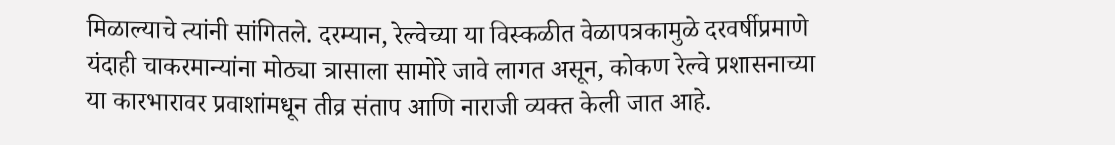मिळाल्याचे त्यांनी सांगितले. दरम्यान, रेल्वेच्या या विस्कळीत वेळापत्रकामुळे दरवर्षीप्रमाणे यंदाही चाकरमान्यांना मोठ्या त्रासाला सामोरे जावे लागत असून, कोकण रेल्वे प्रशासनाच्या या कारभारावर प्रवाशांमधून तीव्र संताप आणि नाराजी व्यक्त केली जात आहे.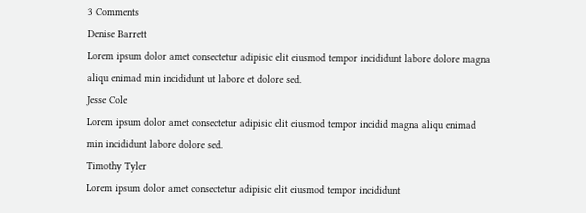3 Comments
Denise Barrett
Lorem ipsum dolor amet consectetur adipisic elit eiusmod tempor incididunt labore dolore magna aliqu enimad min incididunt ut labore et dolore sed.
Jesse Cole
Lorem ipsum dolor amet consectetur adipisic elit eiusmod tempor incidid magna aliqu enimad min incididunt labore dolore sed.
Timothy Tyler
Lorem ipsum dolor amet consectetur adipisic elit eiusmod tempor incididunt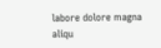labore dolore magna aliqu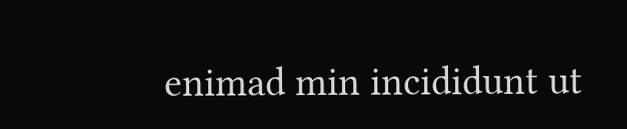enimad min incididunt ut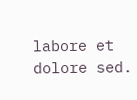labore et dolore sed.